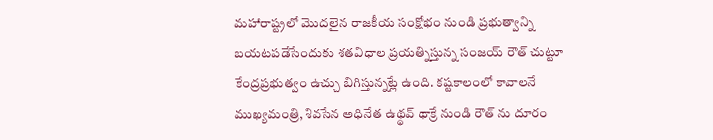మహారాష్ట్రలో మొదలైన రాజకీయ సంక్షోభం నుండి ప్రభుత్వాన్ని బయటపడేసేందుకు శతవిధాల ప్రయత్నిస్తున్న సంజయ్ రౌత్ చుట్టూ కేంద్రప్రభుత్వం ఉచ్చు బిగిస్తున్నట్లే ఉంది. కష్టకాలంలో కావాలనే ముఖ్యమంత్రి, శివసేన అధినేత ఉథ్థవ్ థాక్రే నుండి రౌత్ ను దూరం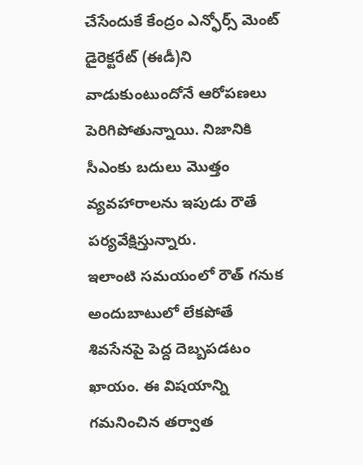చేసేందుకే కేంద్రం ఎన్ఫోర్స్ మెంట్ డైరెక్టరేట్ (ఈడీ)ని వాడుకుంటుందోనే ఆరోపణలు పెరిగిపోతున్నాయి. నిజానికి సీఎంకు బదులు మొత్తం వ్యవహారాలను ఇపుడు రౌతే పర్యవేక్షిస్తున్నారు.
ఇలాంటి సమయంలో రౌత్ గనుక అందుబాటులో లేకపోతే శివసేనపై పెద్ద దెబ్బపడటం ఖాయం. ఈ విషయాన్ని గమనించిన తర్వాత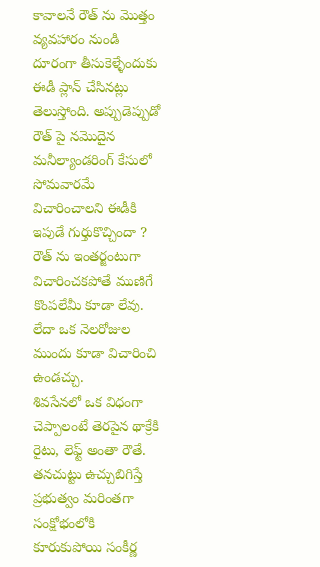కావాలనే రౌత్ ను మొత్తం వ్యవహారం నుండి దూరంగా తీసుకెళ్ళేందుకు ఈడీ ప్లాన్ చేసినట్లు తెలుస్తోంది. అప్పుడెప్పుడో రౌత్ పై నమొదైన మనీల్యాండరింగ్ కేసులో సోమవారమే విచారించాలని ఈడీకి ఇపుడే గుర్తుకొచ్చిందా ? రౌత్ ను ఇంతర్జంటుగా విచారించకపోతే ముణిగే కొంపలేమీ కూడా లేవు. లేదా ఒక నెలరోజుల ముందు కూడా విచారించి ఉండచ్చు.
శివసేనలో ఒక విధంగా చెప్పాలంటే తెరపైన థాక్రేకి రైటు, లెఫ్ట్ అంతా రౌతే. తనచుట్టు ఉచ్చుబిగిస్తే ప్రభుత్వం మరింతగా సంక్షోభంలోకి కూరుకుపోయి సంకీర్ణ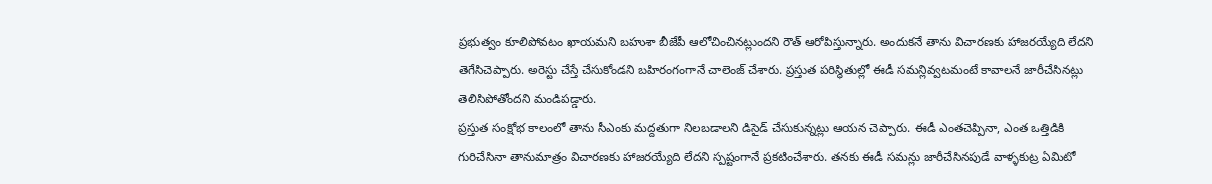ప్రభుత్వం కూలిపోవటం ఖాయమని బహుశా బీజేపీ ఆలోచించినట్లుందని రౌత్ ఆరోపిస్తున్నారు. అందుకనే తాను విచారణకు హాజరయ్యేది లేదని తెగేసిచెప్పారు. అరెస్టు చేస్తే చేసుకోండని బహిరంగంగానే చాలెంజ్ చేశారు. ప్రస్తుత పరిస్ధితుల్లో ఈడీ సమన్లివ్వటమంటే కావాలనే జారీచేసినట్లు తెలిసిపోతోందని మండిపడ్డారు.
ప్రస్తుత సంక్షోభ కాలంలో తాను సీఎంకు మద్దతుగా నిలబడాలని డిసైడ్ చేసుకున్నట్లు ఆయన చెప్పారు. ఈడీ ఎంతచెప్పినా, ఎంత ఒత్తిడికి గురిచేసినా తానుమాత్రం విచారణకు హాజరయ్యేది లేదని స్పష్టంగానే ప్రకటించేశారు. తనకు ఈడీ సమన్లు జారీచేసినపుడే వాళ్ళకుట్ర ఏమిటో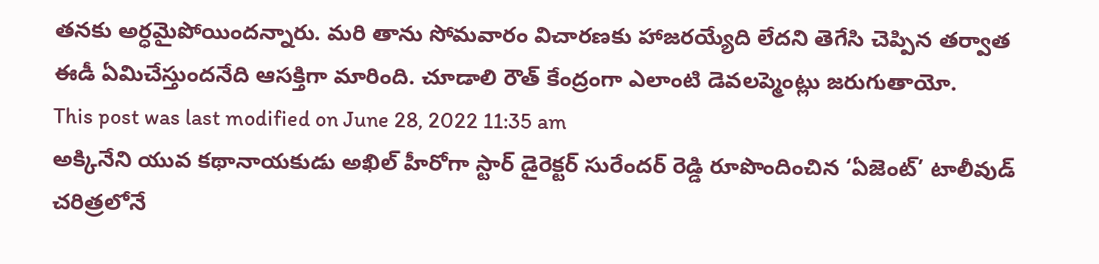తనకు అర్ధమైపోయిందన్నారు. మరి తాను సోమవారం విచారణకు హాజరయ్యేది లేదని తెగేసి చెప్పిన తర్వాత ఈడీ ఏమిచేస్తుందనేది ఆసక్తిగా మారింది. చూడాలి రౌత్ కేంద్రంగా ఎలాంటి డెవలప్మెంట్లు జరుగుతాయో.
This post was last modified on June 28, 2022 11:35 am
అక్కినేని యువ కథానాయకుడు అఖిల్ హీరోగా స్టార్ డైరెక్టర్ సురేందర్ రెడ్డి రూపొందించిన ‘ఏజెంట్’ టాలీవుడ్ చరిత్రలోనే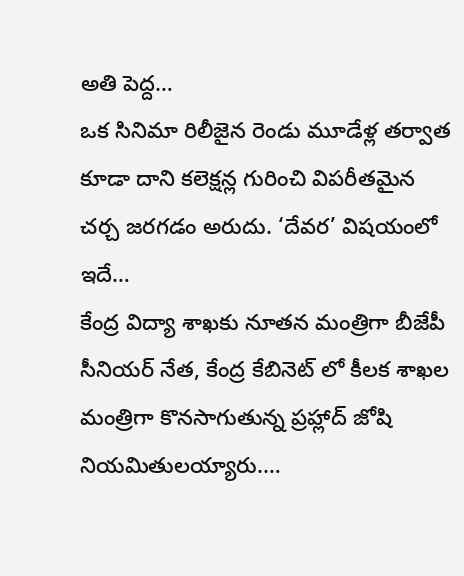అతి పెద్ద…
ఒక సినిమా రిలీజైన రెండు మూడేళ్ల తర్వాత కూడా దాని కలెక్షన్ల గురించి విపరీతమైన చర్చ జరగడం అరుదు. ‘దేవర’ విషయంలో ఇదే…
కేంద్ర విద్యా శాఖకు నూతన మంత్రిగా బీజేపీ సీనియర్ నేత, కేంద్ర కేబినెట్ లో కీలక శాఖల మంత్రిగా కొనసాగుతున్న ప్రహ్లాద్ జోషి నియమితులయ్యారు.…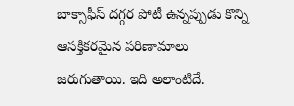బాక్సాఫీస్ దగ్గర పోటీ ఉన్నప్పుడు కొన్ని ఆసక్తికరమైన పరిణామాలు జరుగుతాయి. ఇది అలాంటిదే.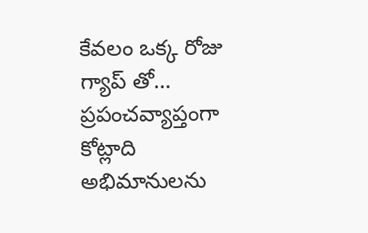కేవలం ఒక్క రోజు గ్యాప్ తో…
ప్రపంచవ్యాప్తంగా కోట్లాది అభిమానులను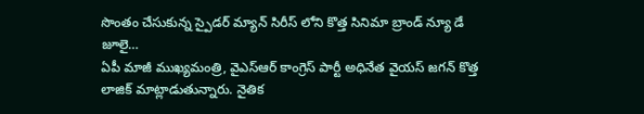సొంతం చేసుకున్న స్పైడర్ మ్యాన్ సిరీస్ లోని కొత్త సినిమా బ్రాండ్ న్యూ డే జూలై…
ఏపీ మాజీ ముఖ్యమంత్రి, వైఎస్ఆర్ కాంగ్రెస్ పార్టీ అధినేత వైయస్ జగన్ కొత్త లాజిక్ మాట్లాడుతున్నారు. నైతిక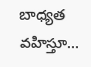బాధ్యత వహిస్తూ…